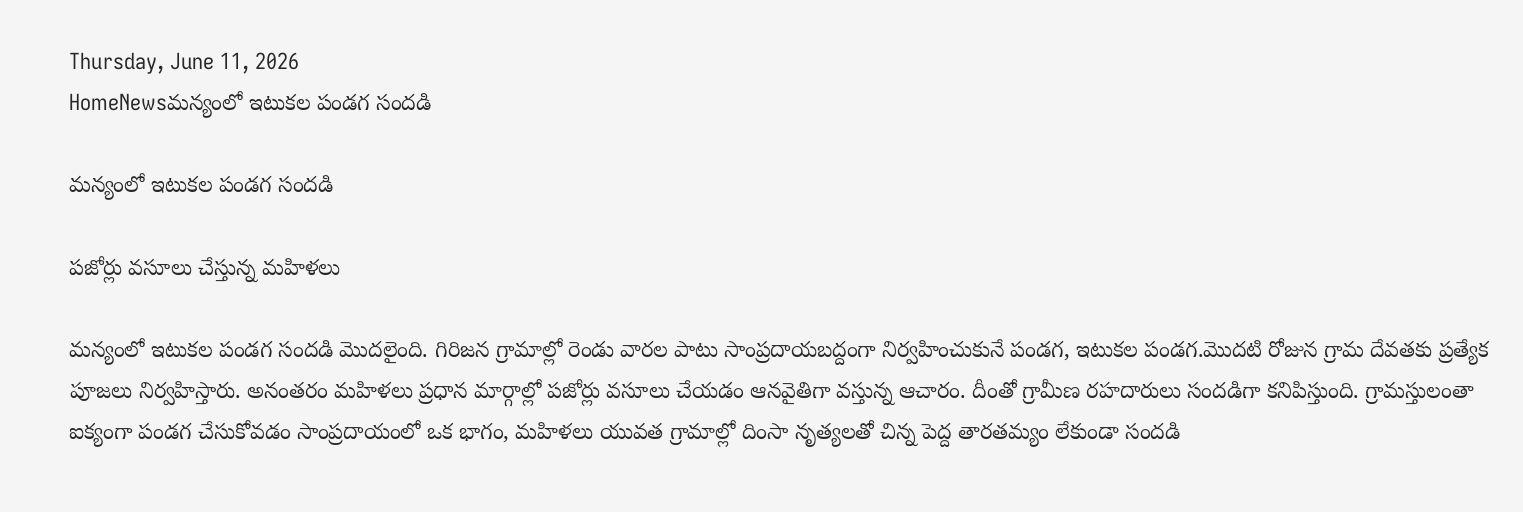Thursday, June 11, 2026
HomeNewsమన్యంలో ఇటుకల పండగ సందడి

మన్యంలో ఇటుకల పండగ సందడి

పజోర్లు వసూలు చేస్తున్న మహిళలు

మన్యంలో ఇటుకల పండగ సందడి మొదలైంది. గిరిజన గ్రామాల్లో రెండు వారల పాటు సాంప్రదాయబద్దంగా నిర్వహించుకునే పండగ, ఇటుకల పండగ.మొదటి రోజున గ్రామ దేవతకు ప్రత్యేక పూజలు నిర్వహిస్తారు. అనంతరం మహిళలు ప్రధాన మార్గాల్లో పజోర్లు వసూలు చేయడం ఆనవైతిగా వస్తున్న ఆచారం. దీంతో గ్రామీణ రహదారులు సందడిగా కనిపిస్తుంది. గ్రామస్తులంతా ఐక్యంగా పండగ చేసుకోవడం సాంప్రదాయంలో ఒక భాగం, మహిళలు యువత గ్రామాల్లో దింసా నృత్యలతో చిన్న పెద్ద తారతమ్యం లేకుండా సందడి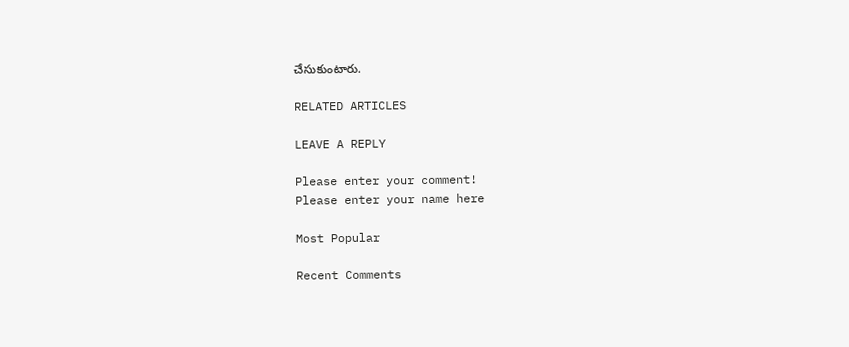చేసుకుంటారు.

RELATED ARTICLES

LEAVE A REPLY

Please enter your comment!
Please enter your name here

Most Popular

Recent Comments